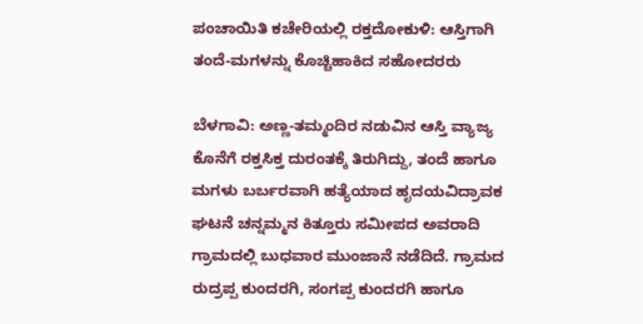ಪಂಚಾಯಿತಿ ಕಚೇರಿಯಲ್ಲಿ ರಕ್ತದೋಕುಳಿ: ಆಸ್ತಿಗಾಗಿ ತಂದೆ-ಮಗಳನ್ನು ಕೊಚ್ಚಿಹಾಕಿದ ಸಹೋದರರು

ಬೆಳಗಾವಿ: ಅಣ್ಣ-ತಮ್ಮಂದಿರ ನಡುವಿನ ಆಸ್ತಿ ವ್ಯಾಜ್ಯ ಕೊನೆಗೆ ರಕ್ತಸಿಕ್ತ ದುರಂತಕ್ಕೆ ತಿರುಗಿದ್ದು, ತಂದೆ ಹಾಗೂ ಮಗಳು ಬರ್ಬರವಾಗಿ ಹತ್ಯೆಯಾದ ಹೃದಯವಿದ್ರಾವಕ ಘಟನೆ ಚನ್ನಮ್ಮನ ಕಿತ್ತೂರು ಸಮೀಪದ ಅವರಾದಿ ಗ್ರಾಮದಲ್ಲಿ ಬುಧವಾರ ಮುಂಜಾನೆ ನಡೆದಿದೆ. ಗ್ರಾಮದ ರುದ್ರಪ್ಪ ಕುಂದರಗಿ, ಸಂಗಪ್ಪ ಕುಂದರಗಿ ಹಾಗೂ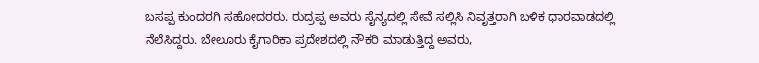ಬಸಪ್ಪ ಕುಂದರಗಿ ಸಹೋದರರು. ರುದ್ರಪ್ಪ ಅವರು ಸೈನ್ಯದಲ್ಲಿ ಸೇವೆ ಸಲ್ಲಿಸಿ ನಿವೃತ್ತರಾಗಿ ಬಳಿಕ ಧಾರವಾಡದಲ್ಲಿ ನೆಲೆಸಿದ್ದರು. ಬೇಲೂರು ಕೈಗಾರಿಕಾ ಪ್ರದೇಶದಲ್ಲಿ ನೌಕರಿ ಮಾಡುತ್ತಿದ್ದ ಅವರು,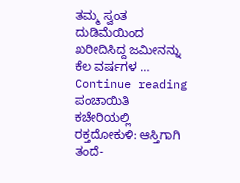ತಮ್ಮ ಸ್ವಂತ ದುಡಿಮೆಯಿಂದ ಖರೀದಿಸಿದ್ದ ಜಮೀನನ್ನು ಕೆಲ ವರ್ಷಗಳ … Continue reading ಪಂಚಾಯಿತಿ ಕಚೇರಿಯಲ್ಲಿ ರಕ್ತದೋಕುಳಿ: ಆಸ್ತಿಗಾಗಿ ತಂದೆ-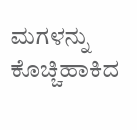ಮಗಳನ್ನು ಕೊಚ್ಚಿಹಾಕಿದ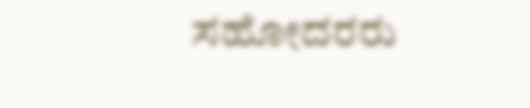ಸಹೋದರರು